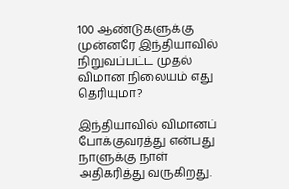100 ஆண்டுகளுக்கு முன்னரே இந்தியாவில் நிறுவப்பட்ட முதல் விமான நிலையம் எது தெரியுமா?

இந்தியாவில் விமானப் போக்குவரத்து என்பது நாளுக்கு நாள் அதிகரித்து வருகிறது.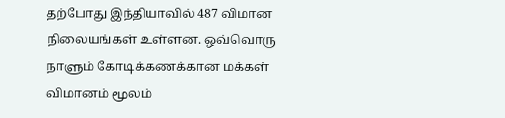தற்போது இந்தியாவில் 487 விமான நிலையங்கள் உள்ளன. ஒவ்வொரு நாளும் கோடிக்கணக்கான மக்கள் விமானம் மூலம்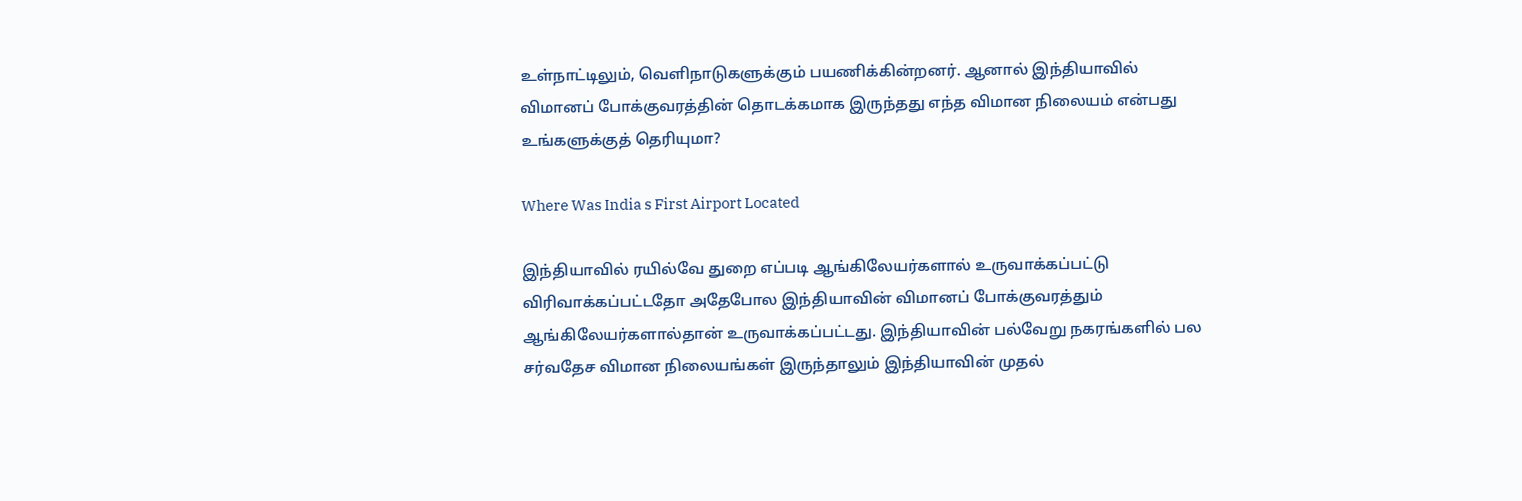உள்நாட்டிலும், வெளிநாடுகளுக்கும் பயணிக்கின்றனர். ஆனால் இந்தியாவில் விமானப் போக்குவரத்தின் தொடக்கமாக இருந்தது எந்த விமான நிலையம் என்பது உங்களுக்குத் தெரியுமா?

Where Was India s First Airport Located

இந்தியாவில் ரயில்வே துறை எப்படி ஆங்கிலேயர்களால் உருவாக்கப்பட்டு விரிவாக்கப்பட்டதோ அதேபோல இந்தியாவின் விமானப் போக்குவரத்தும் ஆங்கிலேயர்களால்தான் உருவாக்கப்பட்டது. இந்தியாவின் பல்வேறு நகரங்களில் பல சர்வதேச விமான நிலையங்கள் இருந்தாலும் இந்தியாவின் முதல்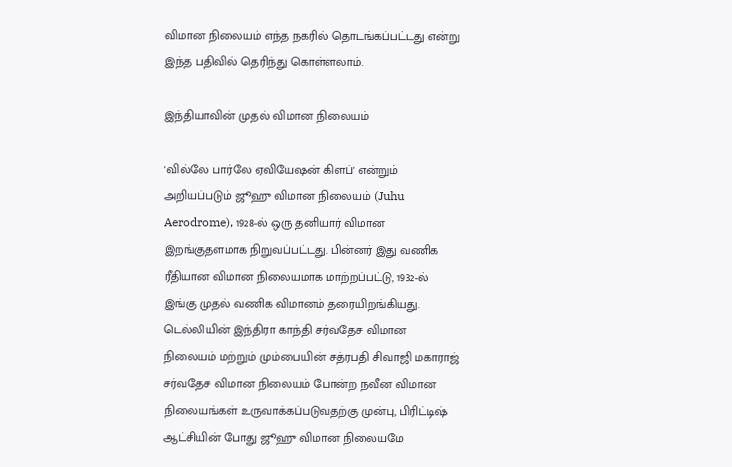விமான நிலையம் எந்த நகரில் தொடங்கப்பட்டது என்று இந்த பதிவில் தெரிந்து கொள்ளலாம்.

இந்தியாவின் முதல் விமான நிலையம்

'வில்லே பார்லே ஏவியேஷன் கிளப்' என்றும் அறியப்படும் ஜூஹு விமான நிலையம் (Juhu Aerodrome), 1928-ல் ஒரு தனியார் விமான இறங்குதளமாக நிறுவப்பட்டது. பின்னர் இது வணிக ரீதியான விமான நிலையமாக மாற்றப்பட்டு, 1932-ல் இங்கு முதல் வணிக விமானம் தரையிறங்கியது. டெல்லியின் இந்திரா காந்தி சர்வதேச விமான நிலையம் மற்றும் மும்பையின் சத்ரபதி சிவாஜி மகாராஜ் சர்வதேச விமான நிலையம் போன்ற நவீன விமான நிலையங்கள் உருவாக்கப்படுவதற்கு முன்பு, பிரிட்டிஷ் ஆட்சியின் போது ஜூஹு விமான நிலையமே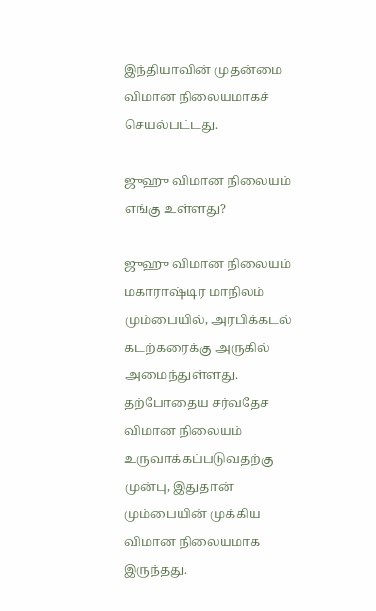இந்தியாவின் முதன்மை விமான நிலையமாகச் செயல்பட்டது.

ஜுஹு விமான நிலையம் எங்கு உள்ளது?

ஜுஹு விமான நிலையம் மகாராஷ்டிர மாநிலம் மும்பையில், அரபிக்கடல் கடற்கரைக்கு அருகில் அமைந்துள்ளது. தற்போதைய சர்வதேச விமான நிலையம் உருவாக்கப்படுவதற்கு முன்பு, இதுதான் மும்பையின் முக்கிய விமான நிலையமாக இருந்தது.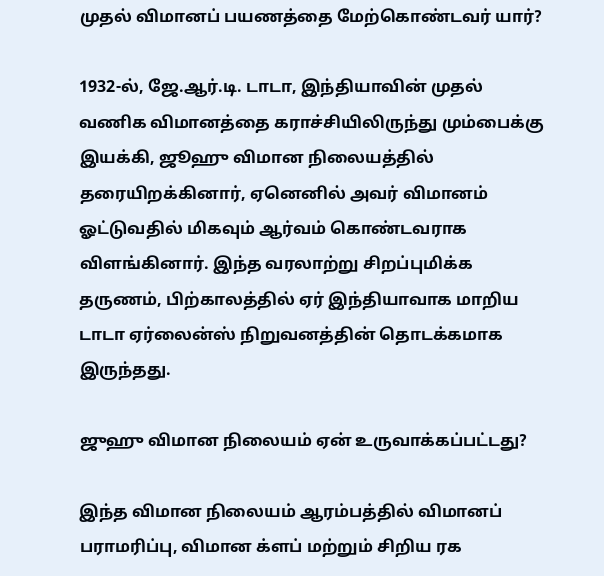முதல் விமானப் பயணத்தை மேற்கொண்டவர் யார்?

1932-ல், ஜே.ஆர்.டி. டாடா, இந்தியாவின் முதல் வணிக விமானத்தை கராச்சியிலிருந்து மும்பைக்கு இயக்கி, ஜூஹு விமான நிலையத்தில் தரையிறக்கினார், ஏனெனில் அவர் விமானம் ஓட்டுவதில் மிகவும் ஆர்வம் கொண்டவராக விளங்கினார். இந்த வரலாற்று சிறப்புமிக்க தருணம், பிற்காலத்தில் ஏர் இந்தியாவாக மாறிய டாடா ஏர்லைன்ஸ் நிறுவனத்தின் தொடக்கமாக இருந்தது.

ஜுஹு விமான நிலையம் ஏன் உருவாக்கப்பட்டது?

இந்த விமான நிலையம் ஆரம்பத்தில் விமானப் பராமரிப்பு, விமான க்ளப் மற்றும் சிறிய ரக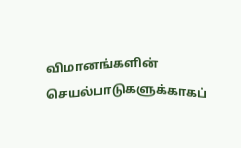விமானங்களின் செயல்பாடுகளுக்காகப்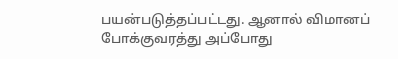பயன்படுத்தப்பட்டது. ஆனால் விமானப் போக்குவரத்து அப்போது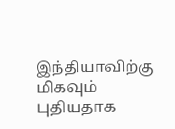இந்தியாவிற்கு மிகவும் புதியதாக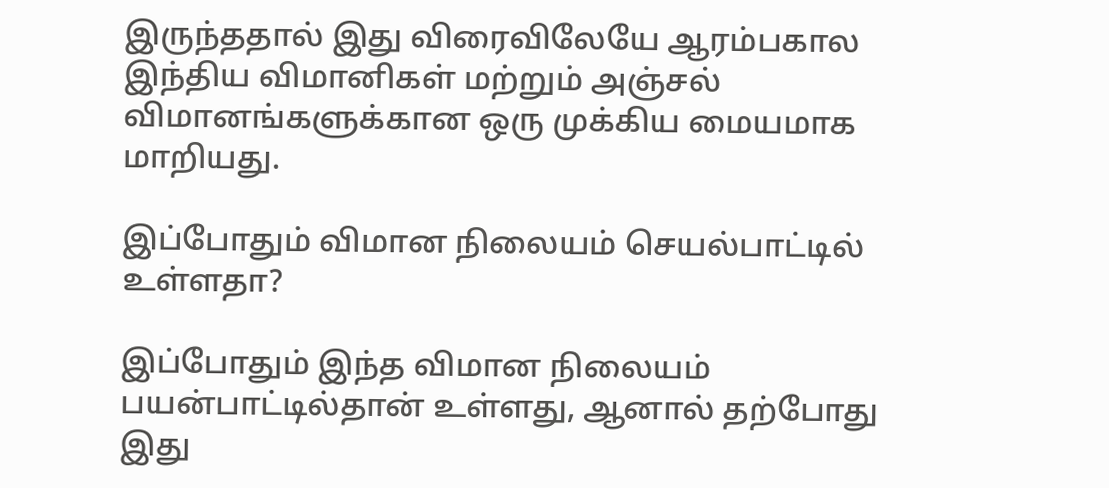இருந்ததால் இது விரைவிலேயே ஆரம்பகால இந்திய விமானிகள் மற்றும் அஞ்சல் விமானங்களுக்கான ஒரு முக்கிய மையமாக மாறியது.

இப்போதும் விமான நிலையம் செயல்பாட்டில் உள்ளதா?

இப்போதும் இந்த விமான நிலையம் பயன்பாட்டில்தான் உள்ளது, ஆனால் தற்போது இது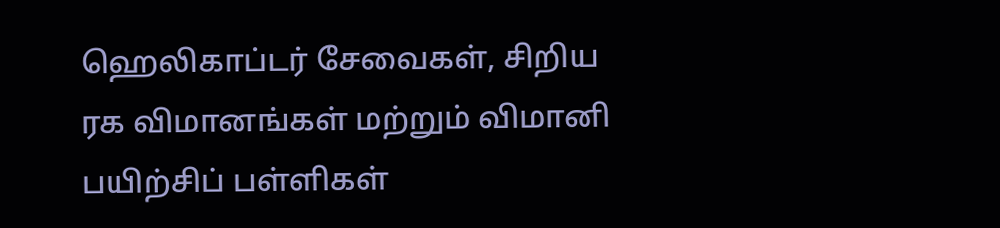ஹெலிகாப்டர் சேவைகள், சிறிய ரக விமானங்கள் மற்றும் விமானி பயிற்சிப் பள்ளிகள்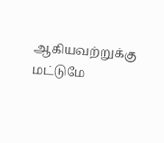ஆகியவற்றுக்கு மட்டுமே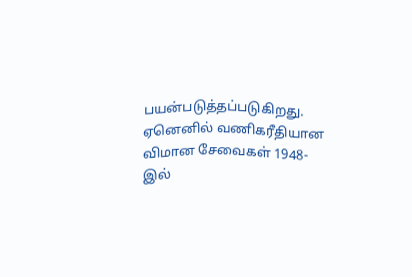பயன்படுத்தப்படுகிறது. ஏனெனில் வணிகரீதியான விமான சேவைகள் 1948-இல்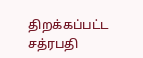திறக்கப்பட்ட சத்ரபதி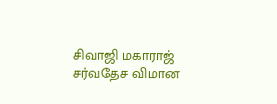சிவாஜி மகாராஜ் சர்வதேச விமான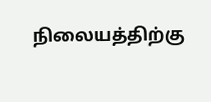நிலையத்திற்கு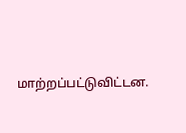மாற்றப்பட்டுவிட்டன.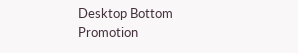Desktop Bottom Promotion